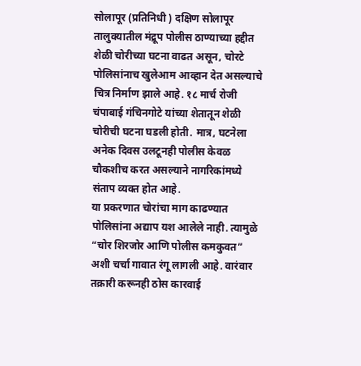सोलापूर (प्रतिनिधी ) दक्षिण सोलापूर तालुक्यातील मंद्रूप पोलीस ठाण्याच्या हद्दीत शेळी चोरीच्या घटना वाढत असून, चोरटे पोलिसांनाच खुलेआम आव्हान देत असल्याचे चित्र निर्माण झाले आहे. १८ मार्च रोजी चंपाबाई गंचिनगोटे यांच्या शेतातून शेळी चोरीची घटना घडली होती. मात्र, घटनेला अनेक दिवस उलटूनही पोलीस केवळ चौकशीच करत असल्याने नागरिकांमध्ये संताप व्यक्त होत आहे.
या प्रकरणात चोरांचा माग काढण्यात पोलिसांना अद्याप यश आलेले नाही. त्यामुळे “चोर शिरजोर आणि पोलीस कमकुवत” अशी चर्चा गावात रंगू लागली आहे. वारंवार तक्रारी करूनही ठोस कारवाई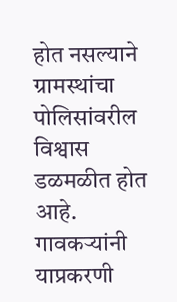होत नसल्याने ग्रामस्थांचा पोलिसांवरील विश्वास डळमळीत होत आहे.
गावकऱ्यांनी याप्रकरणी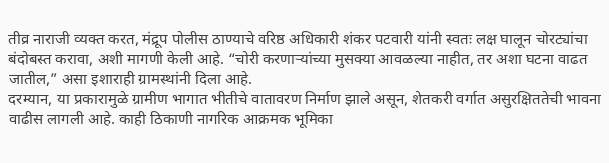तीव्र नाराजी व्यक्त करत, मंद्रूप पोलीस ठाण्याचे वरिष्ठ अधिकारी शंकर पटवारी यांनी स्वतः लक्ष घालून चोरट्यांचा बंदोबस्त करावा, अशी मागणी केली आहे. “चोरी करणाऱ्यांच्या मुसक्या आवळल्या नाहीत, तर अशा घटना वाढत जातील,” असा इशाराही ग्रामस्थांनी दिला आहे.
दरम्यान, या प्रकारामुळे ग्रामीण भागात भीतीचे वातावरण निर्माण झाले असून, शेतकरी वर्गात असुरक्षिततेची भावना वाढीस लागली आहे. काही ठिकाणी नागरिक आक्रमक भूमिका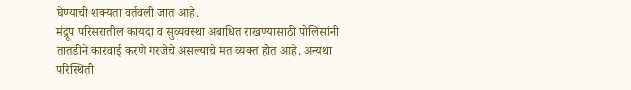घेण्याची शक्यता वर्तवली जात आहे.
मंद्रूप परिसरातील कायदा व सुव्यवस्था अबाधित राखण्यासाठी पोलिसांनी तातडीने कारवाई करणे गरजेचे असल्याचे मत व्यक्त होत आहे. अन्यथा परिस्थिती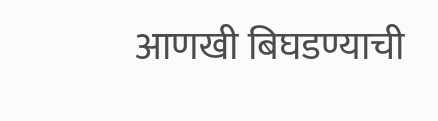आणखी बिघडण्याची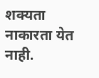शक्यता नाकारता येत नाही.